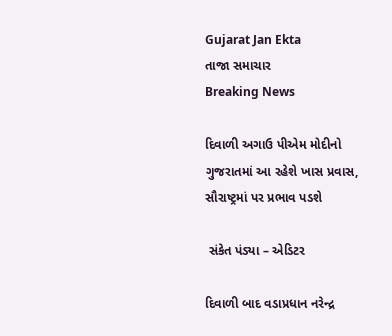Gujarat Jan Ekta
તાજા સમાચાર
Breaking News

દિવાળી અગાઉ પીએમ મોદીનો ગુજરાતમાં આ રહેશે ખાસ પ્રવાસ, સૌરાષ્ટ્રમાં પર પ્રભાવ પડશે

 સંકેત પંડ્યા – એડિટર

દિવાળી બાદ વડાપ્રધાન નરેન્દ્ર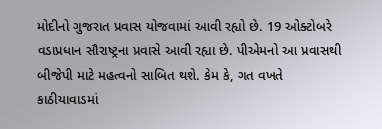મોદીનો ગુજરાત પ્રવાસ યોજવામાં આવી રહ્યો છે. 19 ઓક્ટોબરે વડાપ્રધાન સૌરાષ્ટ્રના પ્રવાસે આવી રહ્યા છે. પીએમનો આ પ્રવાસથી બીજેપી માટે મહત્વનો સાબિત થશે. કેમ કે, ગત વખતે કાઠીયાવાડમાં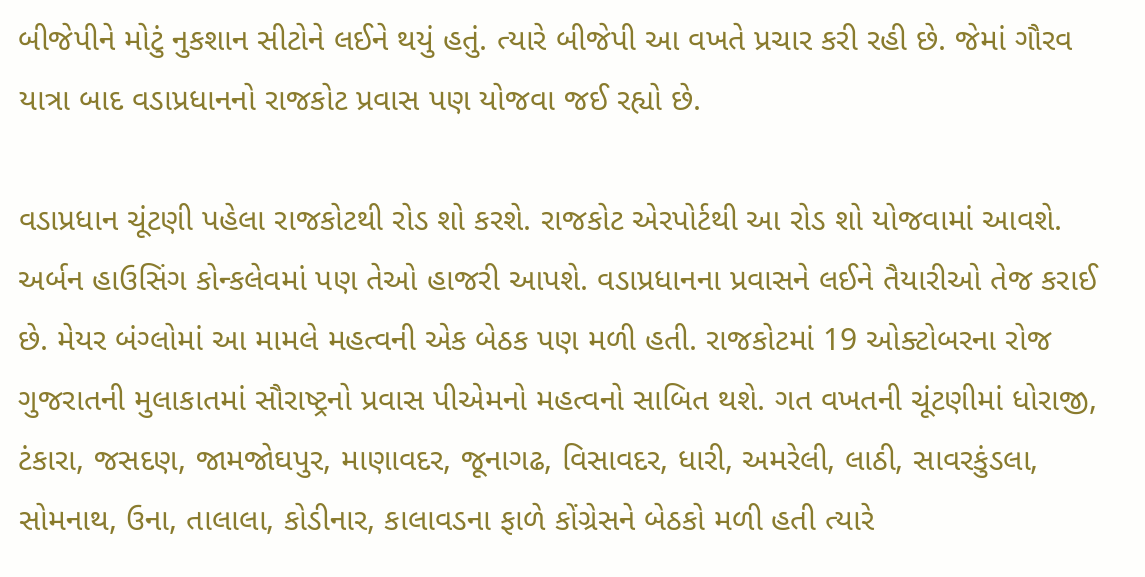બીજેપીને મોટું નુકશાન સીટોને લઈને થયું હતું. ત્યારે બીજેપી આ વખતે પ્રચાર કરી રહી છે. જેમાં ગૌરવ યાત્રા બાદ વડાપ્રધાનનો રાજકોટ પ્રવાસ પણ યોજવા જઈ રહ્યો છે.

વડાપ્રધાન ચૂંટણી પહેલા રાજકોટથી રોડ શો કરશે. રાજકોટ એરપોર્ટથી આ રોડ શો યોજવામાં આવશે. અર્બન હાઉસિંગ કોન્કલેવમાં પણ તેઓ હાજરી આપશે. વડાપ્રધાનના પ્રવાસને લઈને તૈયારીઓ તેજ કરાઈ છે. મેયર બંગ્લોમાં આ મામલે મહત્વની એક બેઠક પણ મળી હતી. રાજકોટમાં 19 ઓક્ટોબરના રોજ ગુજરાતની મુલાકાતમાં સૌરાષ્ટ્રનો પ્રવાસ પીએમનો મહત્વનો સાબિત થશે. ગત વખતની ચૂંટણીમાં ધોરાજી, ટંકારા, જસદણ, જામજોઘપુર, માણાવદર, જૂનાગઢ, વિસાવદર, ધારી, અમરેલી, લાઠી, સાવરકુંડલા, સોમનાથ, ઉના, તાલાલા, કોડીનાર, કાલાવડના ફાળે કોંગ્રેસને બેઠકો મળી હતી ત્યારે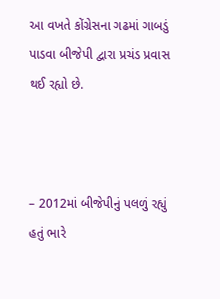આ વખતે કોંગ્રેસના ગઢમાં ગાબડું પાડવા બીજેપી દ્વારા પ્રચંડ પ્રવાસ થઈ રહ્યો છે.



– 2012માં બીજેપીનું પલળું રહ્યું હતું ભારે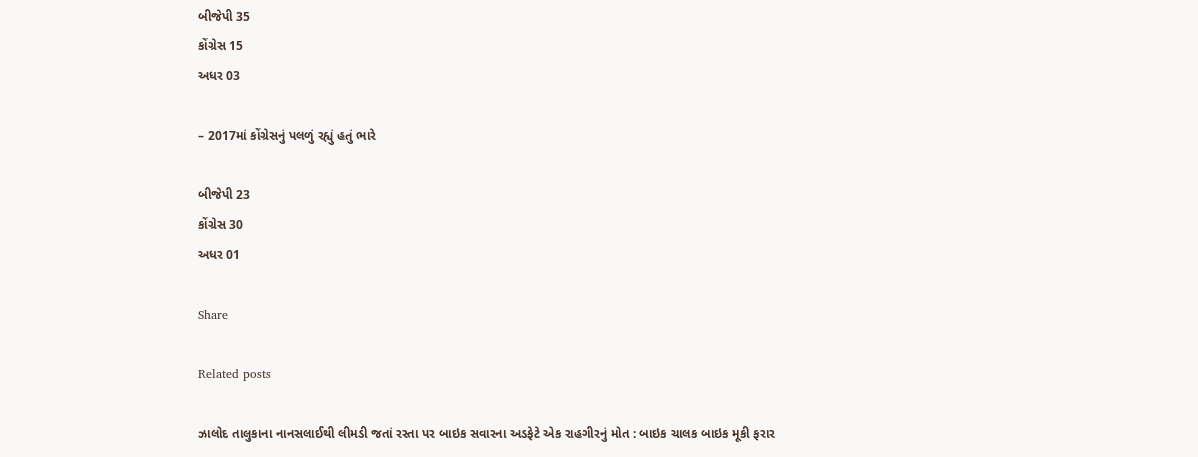બીજેપી 35
કોંગ્રેસ 15
અધર 03

– 2017માં કોંગ્રેસનું પલળું રહ્યું હતું ભારે

બીજેપી 23
કોંગ્રેસ 30
અધર 01

Share

Related posts

ઝાલોદ તાલુકાના નાનસલાઈથી લીમડી જતાં રસ્તા પર બાઇક સવારના અડફેટે એક રાહગીરનું મોત : બાઇક ચાલક બાઇક મૂકી ફરાર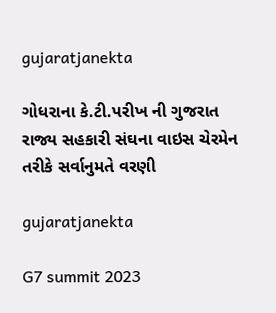gujaratjanekta

ગોધરાના કે.ટી.પરીખ ની ગુજરાત રાજ્ય સહકારી સંઘના વાઇસ ચેરમેન તરીકે સર્વાનુમતે વરણી

gujaratjanekta

G7 summit 2023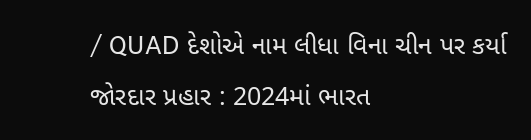/ QUAD દેશોએ નામ લીધા વિના ચીન પર કર્યા જોરદાર પ્રહાર : 2024માં ભારત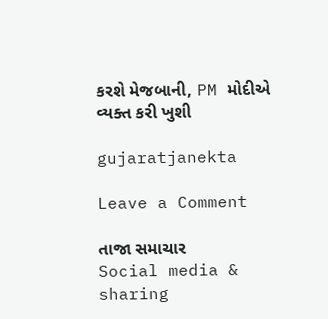કરશે મેજબાની, PM મોદીએ વ્યક્ત કરી ખુશી

gujaratjanekta

Leave a Comment

તાજા સમાચાર
Social media & sharing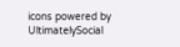icons powered by UltimatelySocial